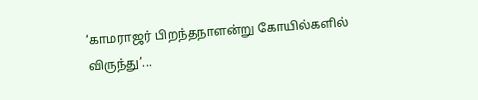‘காமராஜர் பிறந்தநாளன்று கோயில்களில் விருந்து’...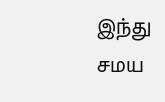இந்து சமய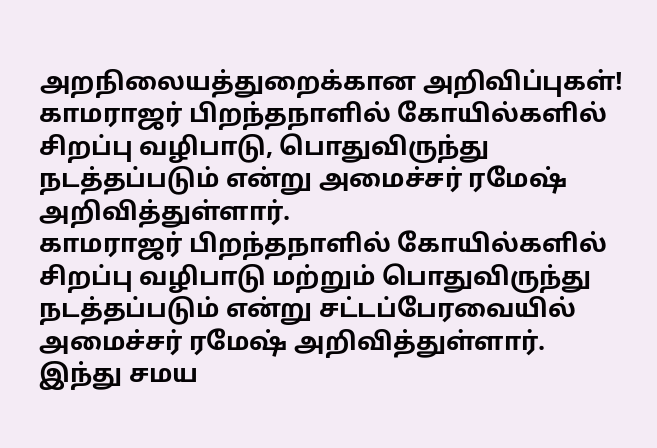அறநிலையத்துறைக்கான அறிவிப்புகள்!
காமராஜர் பிறந்தநாளில் கோயில்களில் சிறப்பு வழிபாடு, பொதுவிருந்து நடத்தப்படும் என்று அமைச்சர் ரமேஷ் அறிவித்துள்ளார்.
காமராஜர் பிறந்தநாளில் கோயில்களில் சிறப்பு வழிபாடு மற்றும் பொதுவிருந்து நடத்தப்படும் என்று சட்டப்பேரவையில் அமைச்சர் ரமேஷ் அறிவித்துள்ளார்.
இந்து சமய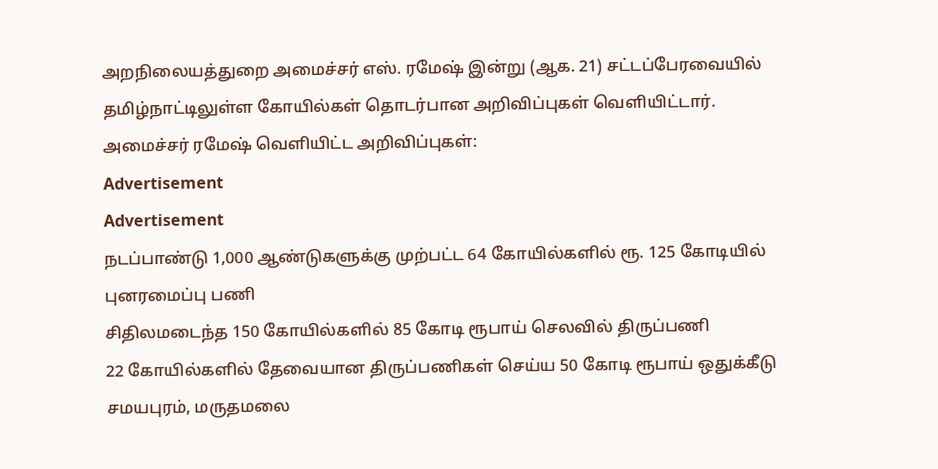அறநிலையத்துறை அமைச்சர் எஸ். ரமேஷ் இன்று (ஆக. 21) சட்டப்பேரவையில் தமிழ்நாட்டிலுள்ள கோயில்கள் தொடர்பான அறிவிப்புகள் வெளியிட்டார்.
அமைச்சர் ரமேஷ் வெளியிட்ட அறிவிப்புகள்:
Advertisement
Advertisement
நடப்பாண்டு 1,000 ஆண்டுகளுக்கு முற்பட்ட 64 கோயில்களில் ரூ. 125 கோடியில் புனரமைப்பு பணி
சிதிலமடைந்த 150 கோயில்களில் 85 கோடி ரூபாய் செலவில் திருப்பணி
22 கோயில்களில் தேவையான திருப்பணிகள் செய்ய 50 கோடி ரூபாய் ஒதுக்கீடு
சமயபுரம், மருதமலை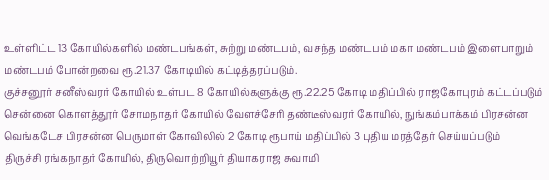உள்ளிட்ட 13 கோயில்களில் மண்டபங்கள், சுற்று மண்டபம், வசந்த மண்டபம் மகா மண்டபம் இளைபாறும் மண்டபம் போன்றவை ரூ.21.37 கோடியில் கட்டித்தரப்படும்.
குச்சனூர் சனீஸ்வரர் கோயில் உள்பட 8 கோயில்களுக்கு ரூ.22.25 கோடி மதிப்பில் ராஜகோபுரம் கட்டப்படும்
சென்னை கொளத்தூர் சோமநாதர் கோயில் வேளச்சேரி தண்டீஸ்வரர் கோயில், நுங்கம்பாக்கம் பிரசன்ன வெங்கடேச பிரசன்ன பெருமாள் கோவிலில் 2 கோடி ரூபாய் மதிப்பில் 3 புதிய மரத்தேர் செய்யப்படும்
திருச்சி ரங்கநாதர் கோயில், திருவொற்றியூர் தியாகராஜ சுவாமி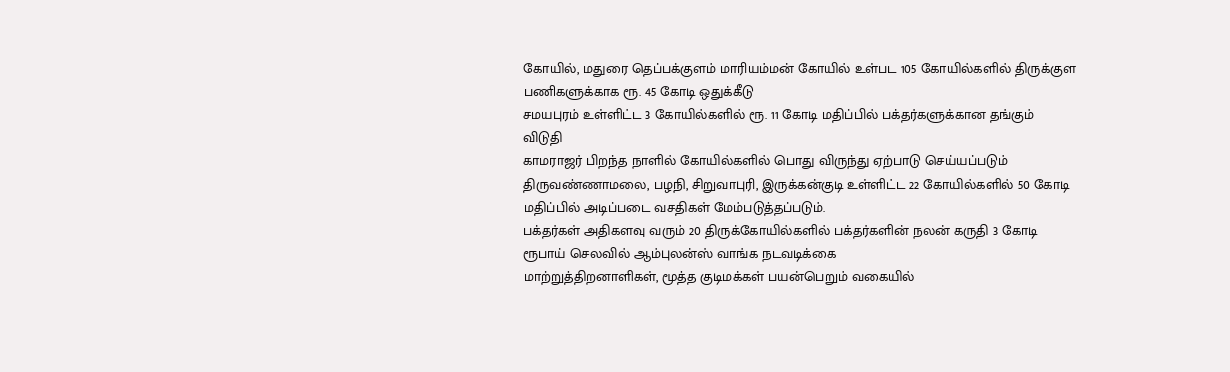கோயில், மதுரை தெப்பக்குளம் மாரியம்மன் கோயில் உள்பட 105 கோயில்களில் திருக்குள பணிகளுக்காக ரூ. 45 கோடி ஒதுக்கீடு
சமயபுரம் உள்ளிட்ட 3 கோயில்களில் ரூ. 11 கோடி மதிப்பில் பக்தர்களுக்கான தங்கும் விடுதி
காமராஜர் பிறந்த நாளில் கோயில்களில் பொது விருந்து ஏற்பாடு செய்யப்படும்
திருவண்ணாமலை, பழநி, சிறுவாபுரி, இருக்கன்குடி உள்ளிட்ட 22 கோயில்களில் 50 கோடி மதிப்பில் அடிப்படை வசதிகள் மேம்படுத்தப்படும்.
பக்தர்கள் அதிகளவு வரும் 20 திருக்கோயில்களில் பக்தர்களின் நலன் கருதி 3 கோடி ரூபாய் செலவில் ஆம்புலன்ஸ் வாங்க நடவடிக்கை
மாற்றுத்திறனாளிகள், மூத்த குடிமக்கள் பயன்பெறும் வகையில்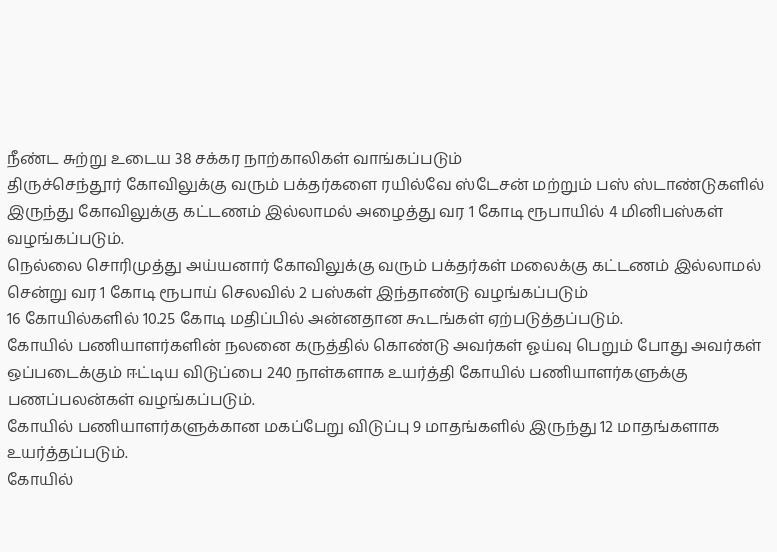நீண்ட சுற்று உடைய 38 சக்கர நாற்காலிகள் வாங்கப்படும்
திருச்செந்தூர் கோவிலுக்கு வரும் பக்தர்களை ரயில்வே ஸ்டேசன் மற்றும் பஸ் ஸ்டாண்டுகளில் இருந்து கோவிலுக்கு கட்டணம் இல்லாமல் அழைத்து வர 1 கோடி ரூபாயில் 4 மினிபஸ்கள் வழங்கப்படும்.
நெல்லை சொரிமுத்து அய்யனார் கோவிலுக்கு வரும் பக்தர்கள் மலைக்கு கட்டணம் இல்லாமல் சென்று வர 1 கோடி ரூபாய் செலவில் 2 பஸ்கள் இந்தாண்டு வழங்கப்படும்
16 கோயில்களில் 10.25 கோடி மதிப்பில் அன்னதான கூடங்கள் ஏற்படுத்தப்படும்.
கோயில் பணியாளர்களின் நலனை கருத்தில் கொண்டு அவர்கள் ஓய்வு பெறும் போது அவர்கள் ஒப்படைக்கும் ஈட்டிய விடுப்பை 240 நாள்களாக உயர்த்தி கோயில் பணியாளர்களுக்கு பணப்பலன்கள் வழங்கப்படும்.
கோயில் பணியாளர்களுக்கான மகப்பேறு விடுப்பு 9 மாதங்களில் இருந்து 12 மாதங்களாக உயர்த்தப்படும்.
கோயில்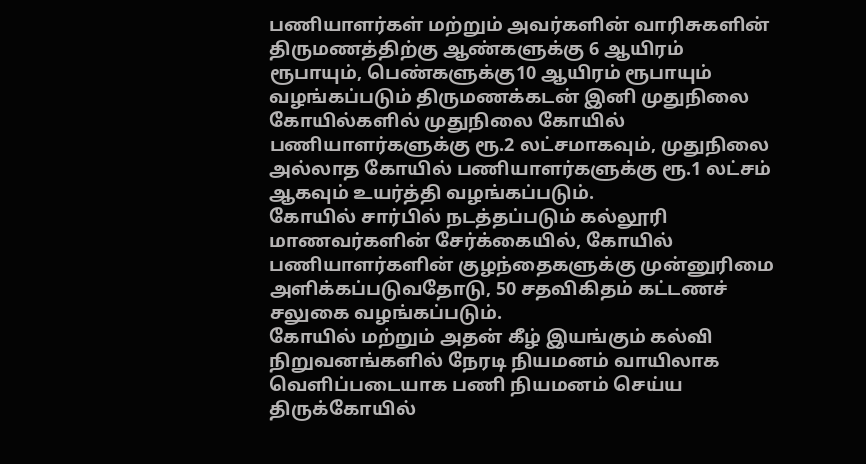பணியாளர்கள் மற்றும் அவர்களின் வாரிசுகளின் திருமணத்திற்கு ஆண்களுக்கு 6 ஆயிரம் ரூபாயும், பெண்களுக்கு10 ஆயிரம் ரூபாயும் வழங்கப்படும் திருமணக்கடன் இனி முதுநிலை கோயில்களில் முதுநிலை கோயில் பணியாளர்களுக்கு ரூ.2 லட்சமாகவும், முதுநிலை அல்லாத கோயில் பணியாளர்களுக்கு ரூ.1 லட்சம் ஆகவும் உயர்த்தி வழங்கப்படும்.
கோயில் சார்பில் நடத்தப்படும் கல்லூரி மாணவர்களின் சேர்க்கையில், கோயில் பணியாளர்களின் குழந்தைகளுக்கு முன்னுரிமை அளிக்கப்படுவதோடு, 50 சதவிகிதம் கட்டணச் சலுகை வழங்கப்படும்.
கோயில் மற்றும் அதன் கீழ் இயங்கும் கல்வி நிறுவனங்களில் நேரடி நியமனம் வாயிலாக வெளிப்படையாக பணி நியமனம் செய்ய திருக்கோயில்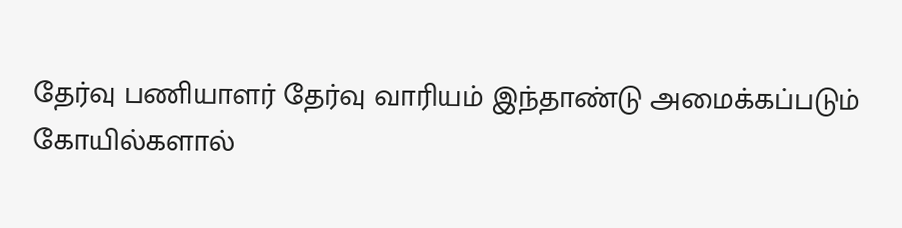தேர்வு பணியாளர் தேர்வு வாரியம் இந்தாண்டு அமைக்கப்படும்
கோயில்களால்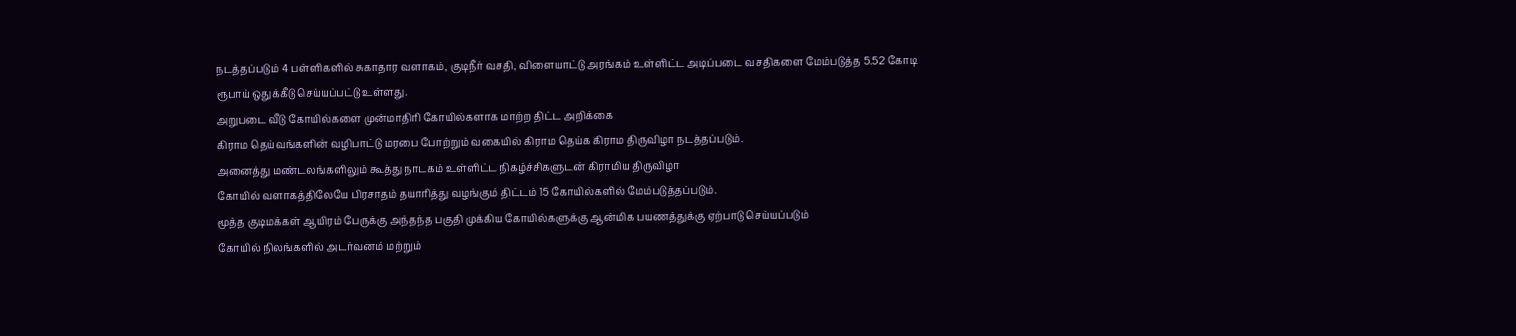நடத்தப்படும் 4 பள்ளிகளில் சுகாதார வளாகம், குடிநீர் வசதி, விளையாட்டு அரங்கம் உள்ளிட்ட அடிப்படை வசதிகளை மேம்படுத்த 5.52 கோடி ரூபாய் ஒதுக்கீடு செய்யப்பட்டு உள்ளது.
அறுபடை வீடு கோயில்களை முன்மாதிரி கோயில்களாக மாற்ற திட்ட அறிக்கை
கிராம தெய்வங்களின் வழிபாட்டு மரபை போற்றும் வகையில் கிராம தெய்க கிராம திருவிழா நடத்தப்படும்.
அனைத்து மண்டலங்களிலும் கூத்து நாடகம் உள்ளிட்ட நிகழ்ச்சிகளுடன் கிராமிய திருவிழா
கோயில் வளாகத்திலேயே பிரசாதம் தயாரித்து வழங்கும் திட்டம் 15 கோயில்களில் மேம்படுத்தப்படும்.
மூத்த குடிமக்கள் ஆயிரம் பேருக்கு அந்தந்த பகுதி முக்கிய கோயில்களுக்கு ஆன்மிக பயணத்துக்கு ஏற்பாடு செய்யப்படும்
கோயில் நிலங்களில் அடர்வனம் மற்றும்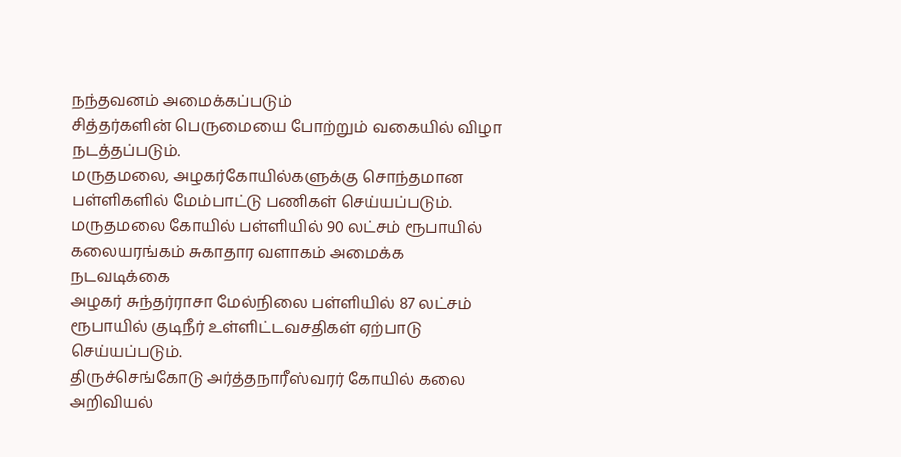நந்தவனம் அமைக்கப்படும்
சித்தர்களின் பெருமையை போற்றும் வகையில் விழா நடத்தப்படும்.
மருதமலை, அழகர்கோயில்களுக்கு சொந்தமான பள்ளிகளில் மேம்பாட்டு பணிகள் செய்யப்படும்.
மருதமலை கோயில் பள்ளியில் 90 லட்சம் ரூபாயில் கலையரங்கம் சுகாதார வளாகம் அமைக்க நடவடிக்கை
அழகர் சுந்தர்ராசா மேல்நிலை பள்ளியில் 87 லட்சம் ரூபாயில் குடிநீர் உள்ளிட்டவசதிகள் ஏற்பாடு செய்யப்படும்.
திருச்செங்கோடு அர்த்தநாரீஸ்வரர் கோயில் கலை அறிவியல்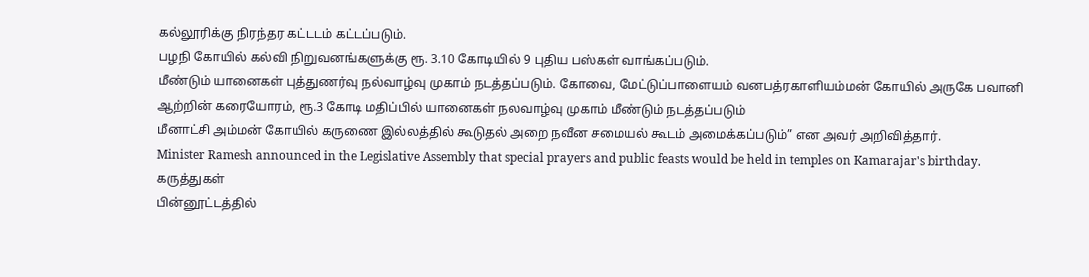கல்லூரிக்கு நிரந்தர கட்டடம் கட்டப்படும்.
பழநி கோயில் கல்வி நிறுவனங்களுக்கு ரூ. 3.10 கோடியில் 9 புதிய பஸ்கள் வாங்கப்படும்.
மீண்டும் யானைகள் புத்துணர்வு நல்வாழ்வு முகாம் நடத்தப்படும். கோவை, மேட்டுப்பாளையம் வனபத்ரகாளியம்மன் கோயில் அருகே பவானி ஆற்றின் கரையோரம், ரூ.3 கோடி மதிப்பில் யானைகள் நலவாழ்வு முகாம் மீண்டும் நடத்தப்படும்
மீனாட்சி அம்மன் கோயில் கருணை இல்லத்தில் கூடுதல் அறை நவீன சமையல் கூடம் அமைக்கப்படும்” என அவர் அறிவித்தார்.
Minister Ramesh announced in the Legislative Assembly that special prayers and public feasts would be held in temples on Kamarajar's birthday.
கருத்துகள்
பின்னூட்டத்தில்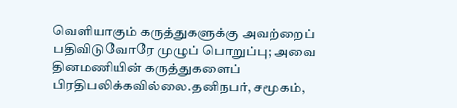வெளியாகும் கருத்துகளுக்கு அவற்றைப் பதிவிடுவோரே முழுப் பொறுப்பு; அவை தினமணியின் கருத்துகளைப் பிரதிபலிக்கவில்லை.தனிநபர், சமூகம்,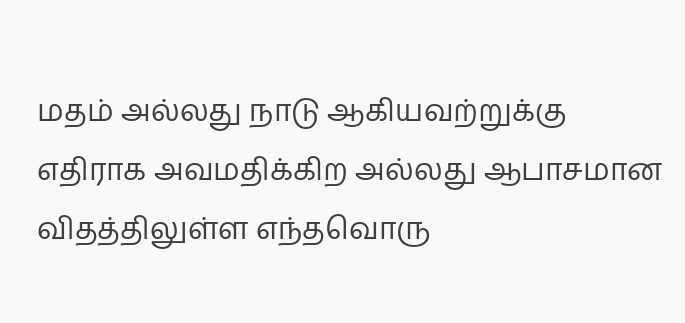மதம் அல்லது நாடு ஆகியவற்றுக்கு எதிராக அவமதிக்கிற அல்லது ஆபாசமான விதத்திலுள்ள எந்தவொரு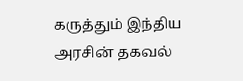கருத்தும் இந்திய அரசின் தகவல்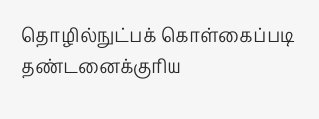தொழில்நுட்பக் கொள்கைப்படி தண்டனைக்குரிய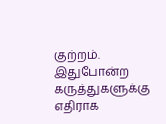குற்றம். இதுபோன்ற கருத்துகளுக்கு எதிராக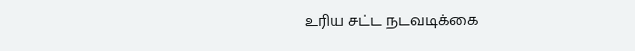உரிய சட்ட நடவடிக்கை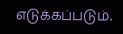எடுக்கப்படும்.